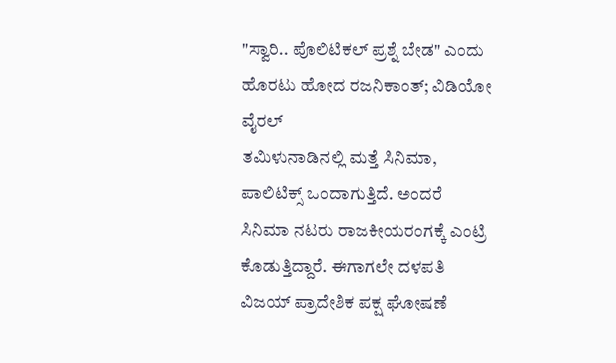"ಸ್ವಾರಿ.. ಪೊಲಿಟಿಕಲ್ ಪ್ರಶ್ನೆ ಬೇಡ" ಎಂದು ಹೊರಟು ಹೋದ ರಜನಿಕಾಂತ್; ವಿಡಿಯೋ ವೈರಲ್
ತಮಿಳುನಾಡಿನಲ್ಲಿ ಮತ್ತೆ ಸಿನಿಮಾ, ಪಾಲಿಟಿಕ್ಸ್ ಒಂದಾಗುತ್ತಿದೆ. ಅಂದರೆ ಸಿನಿಮಾ ನಟರು ರಾಜಕೀಯರಂಗಕ್ಕೆ ಎಂಟ್ರಿ ಕೊಡುತ್ತಿದ್ದಾರೆ. ಈಗಾಗಲೇ ದಳಪತಿ ವಿಜಯ್ ಪ್ರಾದೇಶಿಕ ಪಕ್ಷ ಘೋಷಣೆ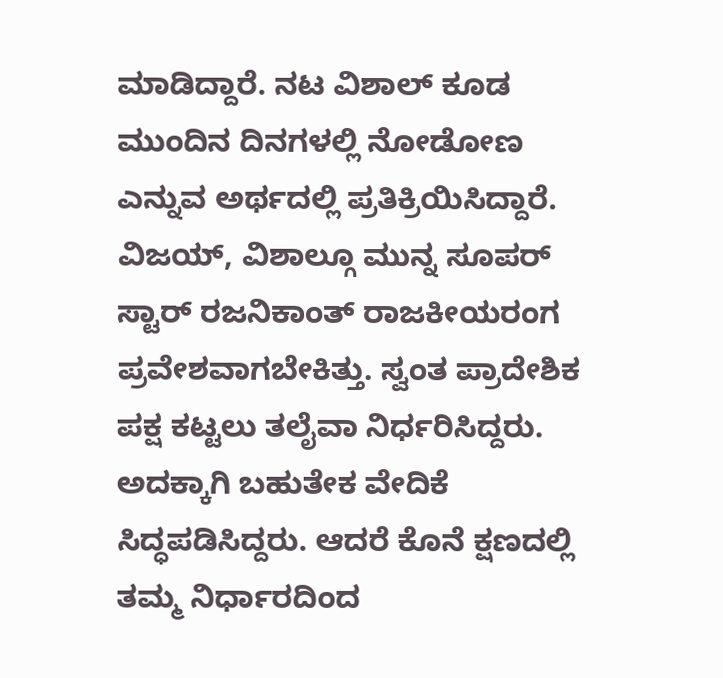ಮಾಡಿದ್ದಾರೆ. ನಟ ವಿಶಾಲ್ ಕೂಡ ಮುಂದಿನ ದಿನಗಳಲ್ಲಿ ನೋಡೋಣ ಎನ್ನುವ ಅರ್ಥದಲ್ಲಿ ಪ್ರತಿಕ್ರಿಯಿಸಿದ್ದಾರೆ.
ವಿಜಯ್, ವಿಶಾಲ್ಗೂ ಮುನ್ನ ಸೂಪರ್ ಸ್ಟಾರ್ ರಜನಿಕಾಂತ್ ರಾಜಕೀಯರಂಗ ಪ್ರವೇಶವಾಗಬೇಕಿತ್ತು. ಸ್ವಂತ ಪ್ರಾದೇಶಿಕ ಪಕ್ಷ ಕಟ್ಟಲು ತಲೈವಾ ನಿರ್ಧರಿಸಿದ್ದರು. ಅದಕ್ಕಾಗಿ ಬಹುತೇಕ ವೇದಿಕೆ ಸಿದ್ಧಪಡಿಸಿದ್ದರು. ಆದರೆ ಕೊನೆ ಕ್ಷಣದಲ್ಲಿ ತಮ್ಮ ನಿರ್ಧಾರದಿಂದ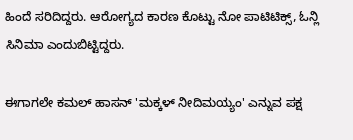ಹಿಂದೆ ಸರಿದಿದ್ದರು. ಆರೋಗ್ಯದ ಕಾರಣ ಕೊಟ್ಟು ನೋ ಪಾಟಿಟಿಕ್ಸ್, ಓನ್ಲಿ ಸಿನಿಮಾ ಎಂದುಬಿಟ್ಟಿದ್ದರು.

ಈಗಾಗಲೇ ಕಮಲ್ ಹಾಸನ್ 'ಮಕ್ಕಳ್ ನೀದಿಮಯ್ಯಂ' ಎನ್ನುವ ಪಕ್ಷ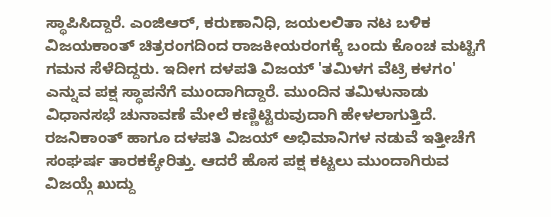ಸ್ಥಾಪಿಸಿದ್ದಾರೆ. ಎಂಜಿಆರ್, ಕರುಣಾನಿಧಿ, ಜಯಲಲಿತಾ ನಟ ಬಳಿಕ ವಿಜಯಕಾಂತ್ ಚಿತ್ರರಂಗದಿಂದ ರಾಜಕೀಯರಂಗಕ್ಕೆ ಬಂದು ಕೊಂಚ ಮಟ್ಟಿಗೆ ಗಮನ ಸೆಳೆದಿದ್ದರು. ಇದೀಗ ದಳಪತಿ ವಿಜಯ್ 'ತಮಿಳಗ ವೆಟ್ರಿ ಕಳಗಂ' ಎನ್ನುವ ಪಕ್ಷ ಸ್ಥಾಪನೆಗೆ ಮುಂದಾಗಿದ್ದಾರೆ. ಮುಂದಿನ ತಮಿಳುನಾಡು ವಿಧಾನಸಭೆ ಚುನಾವಣೆ ಮೇಲೆ ಕಣ್ಣಿಟ್ಟಿರುವುದಾಗಿ ಹೇಳಲಾಗುತ್ತಿದೆ.
ರಜನಿಕಾಂತ್ ಹಾಗೂ ದಳಪತಿ ವಿಜಯ್ ಅಭಿಮಾನಿಗಳ ನಡುವೆ ಇತ್ತೀಚೆಗೆ ಸಂಘರ್ಷ ತಾರಕಕ್ಕೇರಿತ್ತು. ಆದರೆ ಹೊಸ ಪಕ್ಷ ಕಟ್ಟಲು ಮುಂದಾಗಿರುವ ವಿಜಯ್ಗೆ ಖುದ್ದು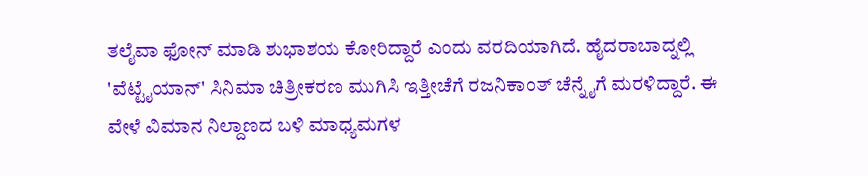ತಲೈವಾ ಫೋನ್ ಮಾಡಿ ಶುಭಾಶಯ ಕೋರಿದ್ದಾರೆ ಎಂದು ವರದಿಯಾಗಿದೆ. ಹೈದರಾಬಾದ್ನಲ್ಲಿ 'ವೆಟ್ಟೈಯಾನ್' ಸಿನಿಮಾ ಚಿತ್ರೀಕರಣ ಮುಗಿಸಿ ಇತ್ತೀಚೆಗೆ ರಜನಿಕಾಂತ್ ಚೆನ್ನೈಗೆ ಮರಳಿದ್ದಾರೆ. ಈ ವೇಳೆ ವಿಮಾನ ನಿಲ್ದಾಣದ ಬಳಿ ಮಾಧ್ಯಮಗಳ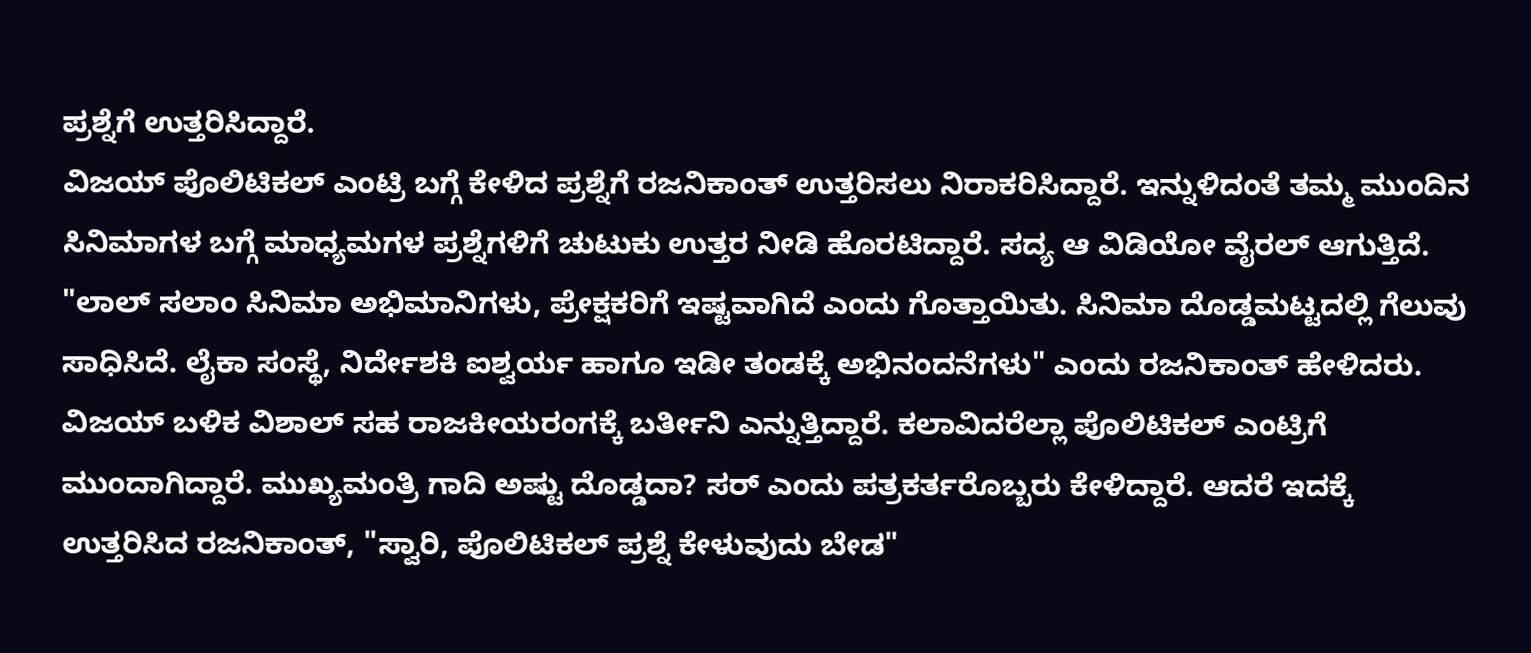ಪ್ರಶ್ನೆಗೆ ಉತ್ತರಿಸಿದ್ದಾರೆ.
ವಿಜಯ್ ಪೊಲಿಟಿಕಲ್ ಎಂಟ್ರಿ ಬಗ್ಗೆ ಕೇಳಿದ ಪ್ರಶ್ನೆಗೆ ರಜನಿಕಾಂತ್ ಉತ್ತರಿಸಲು ನಿರಾಕರಿಸಿದ್ದಾರೆ. ಇನ್ನುಳಿದಂತೆ ತಮ್ಮ ಮುಂದಿನ ಸಿನಿಮಾಗಳ ಬಗ್ಗೆ ಮಾಧ್ಯಮಗಳ ಪ್ರಶ್ನೆಗಳಿಗೆ ಚುಟುಕು ಉತ್ತರ ನೀಡಿ ಹೊರಟಿದ್ದಾರೆ. ಸದ್ಯ ಆ ವಿಡಿಯೋ ವೈರಲ್ ಆಗುತ್ತಿದೆ.
"ಲಾಲ್ ಸಲಾಂ ಸಿನಿಮಾ ಅಭಿಮಾನಿಗಳು, ಪ್ರೇಕ್ಷಕರಿಗೆ ಇಷ್ಟವಾಗಿದೆ ಎಂದು ಗೊತ್ತಾಯಿತು. ಸಿನಿಮಾ ದೊಡ್ಡಮಟ್ಟದಲ್ಲಿ ಗೆಲುವು ಸಾಧಿಸಿದೆ. ಲೈಕಾ ಸಂಸ್ಥೆ, ನಿರ್ದೇಶಕಿ ಐಶ್ವರ್ಯ ಹಾಗೂ ಇಡೀ ತಂಡಕ್ಕೆ ಅಭಿನಂದನೆಗಳು" ಎಂದು ರಜನಿಕಾಂತ್ ಹೇಳಿದರು.
ವಿಜಯ್ ಬಳಿಕ ವಿಶಾಲ್ ಸಹ ರಾಜಕೀಯರಂಗಕ್ಕೆ ಬರ್ತೀನಿ ಎನ್ನುತ್ತಿದ್ದಾರೆ. ಕಲಾವಿದರೆಲ್ಲಾ ಪೊಲಿಟಿಕಲ್ ಎಂಟ್ರಿಗೆ ಮುಂದಾಗಿದ್ದಾರೆ. ಮುಖ್ಯಮಂತ್ರಿ ಗಾದಿ ಅಷ್ಟು ದೊಡ್ಡದಾ? ಸರ್ ಎಂದು ಪತ್ರಕರ್ತರೊಬ್ಬರು ಕೇಳಿದ್ದಾರೆ. ಆದರೆ ಇದಕ್ಕೆ ಉತ್ತರಿಸಿದ ರಜನಿಕಾಂತ್, "ಸ್ವಾರಿ, ಪೊಲಿಟಿಕಲ್ ಪ್ರಶ್ನೆ ಕೇಳುವುದು ಬೇಡ"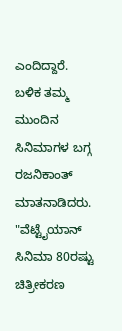ಎಂದಿದ್ದಾರೆ.
ಬಳಿಕ ತಮ್ಮ ಮುಂದಿನ ಸಿನಿಮಾಗಳ ಬಗ್ಗ ರಜನಿಕಾಂತ್ ಮಾತನಾಡಿದರು. "ವೆಟ್ಟೈಯಾನ್ ಸಿನಿಮಾ 80ರಷ್ಟು ಚಿತ್ರೀಕರಣ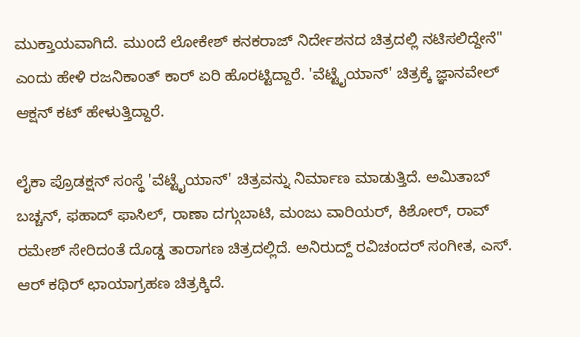ಮುಕ್ತಾಯವಾಗಿದೆ. ಮುಂದೆ ಲೋಕೇಶ್ ಕನಕರಾಜ್ ನಿರ್ದೇಶನದ ಚಿತ್ರದಲ್ಲಿ ನಟಿಸಲಿದ್ದೇನೆ" ಎಂದು ಹೇಳಿ ರಜನಿಕಾಂತ್ ಕಾರ್ ಏರಿ ಹೊರಟ್ಟಿದ್ದಾರೆ. 'ವೆಟ್ಟೈಯಾನ್' ಚಿತ್ರಕ್ಕೆ ಜ್ಞಾನವೇಲ್ ಆಕ್ಷನ್ ಕಟ್ ಹೇಳುತ್ತಿದ್ದಾರೆ.

ಲೈಕಾ ಪ್ರೊಡಕ್ಷನ್ ಸಂಸ್ಥೆ 'ವೆಟ್ಟೈಯಾನ್' ಚಿತ್ರವನ್ನು ನಿರ್ಮಾಣ ಮಾಡುತ್ತಿದೆ. ಅಮಿತಾಬ್ ಬಚ್ಚನ್, ಫಹಾದ್ ಫಾಸಿಲ್, ರಾಣಾ ದಗ್ಗುಬಾಟಿ, ಮಂಜು ವಾರಿಯರ್, ಕಿಶೋರ್, ರಾವ್ ರಮೇಶ್ ಸೇರಿದಂತೆ ದೊಡ್ಡ ತಾರಾಗಣ ಚಿತ್ರದಲ್ಲಿದೆ. ಅನಿರುದ್ದ್ ರವಿಚಂದರ್ ಸಂಗೀತ, ಎಸ್. ಆರ್ ಕಥಿರ್ ಛಾಯಾಗ್ರಹಣ ಚಿತ್ರಕ್ಕಿದೆ.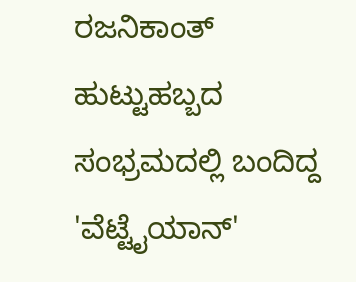ರಜನಿಕಾಂತ್ ಹುಟ್ಟುಹಬ್ಬದ ಸಂಭ್ರಮದಲ್ಲಿ ಬಂದಿದ್ದ 'ವೆಟ್ಟೈಯಾನ್'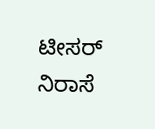ಟೀಸರ್ ನಿರಾಸೆ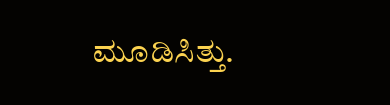ಮೂಡಿಸಿತ್ತು.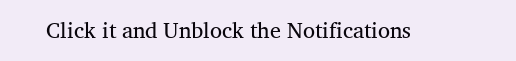Click it and Unblock the Notifications